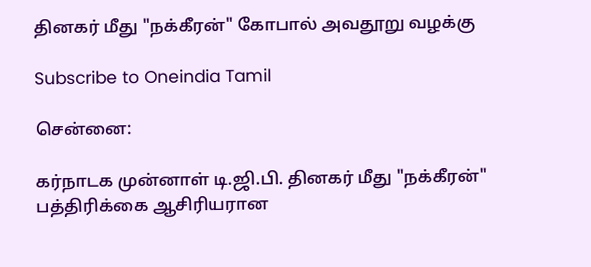தினகர் மீது "நக்கீரன்" கோபால் அவதூறு வழக்கு

Subscribe to Oneindia Tamil

சென்னை:

கர்நாடக முன்னாள் டி.ஜி.பி. தினகர் மீது "நக்கீரன்" பத்திரிக்கை ஆசிரியரான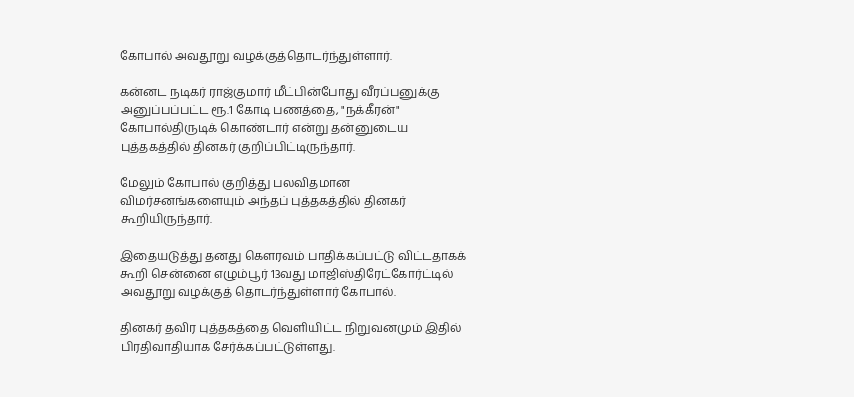கோபால் அவதூறு வழக்குத்தொடர்ந்துள்ளார்.

கன்னட நடிகர் ராஜ்குமார் மீட்பின்போது வீரப்பனுக்கு அனுப்பப்பட்ட ரூ.1 கோடி பணத்தை, "நக்கீரன்" கோபால்திருடிக் கொண்டார் என்று தன்னுடைய புத்தகத்தில் தினகர் குறிப்பிட்டிருந்தார்.

மேலும் கோபால் குறித்து பலவிதமான விமர்சனங்களையும் அந்தப் புத்தகத்தில் தினகர் கூறியிருந்தார்.

இதையடுத்து தனது கெளரவம் பாதிக்கப்பட்டு விட்டதாகக் கூறி சென்னை எழும்பூர் 13வது மாஜிஸ்திரேட்கோர்ட்டில் அவதூறு வழக்குத் தொடர்ந்துள்ளார் கோபால்.

தினகர் தவிர புத்தகத்தை வெளியிட்ட நிறுவனமும் இதில் பிரதிவாதியாக சேர்க்கப்பட்டுள்ளது.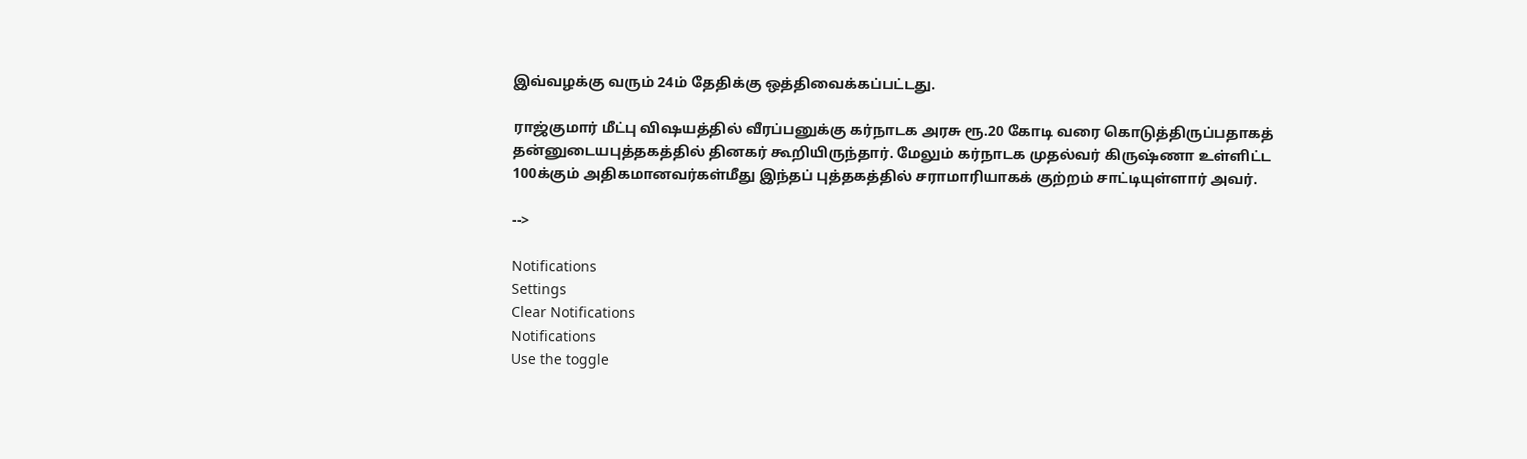இவ்வழக்கு வரும் 24ம் தேதிக்கு ஒத்திவைக்கப்பட்டது.

ராஜ்குமார் மீட்பு விஷயத்தில் வீரப்பனுக்கு கர்நாடக அரசு ரூ.20 கோடி வரை கொடுத்திருப்பதாகத் தன்னுடையபுத்தகத்தில் தினகர் கூறியிருந்தார். மேலும் கர்நாடக முதல்வர் கிருஷ்ணா உள்ளிட்ட 100க்கும் அதிகமானவர்கள்மீது இந்தப் புத்தகத்தில் சராமாரியாகக் குற்றம் சாட்டியுள்ளார் அவர்.

-->

Notifications
Settings
Clear Notifications
Notifications
Use the toggle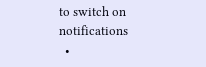to switch on notifications
  •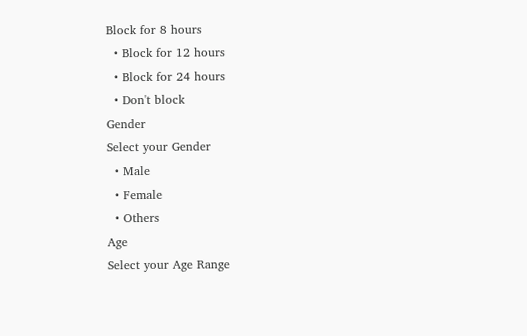Block for 8 hours
  • Block for 12 hours
  • Block for 24 hours
  • Don't block
Gender
Select your Gender
  • Male
  • Female
  • Others
Age
Select your Age Range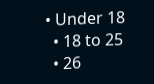• Under 18
  • 18 to 25
  • 26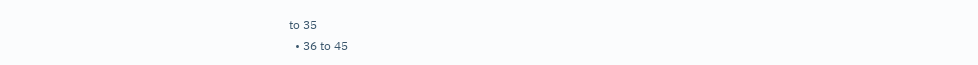to 35
  • 36 to 45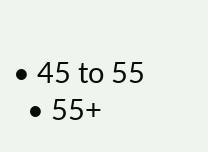• 45 to 55
  • 55+